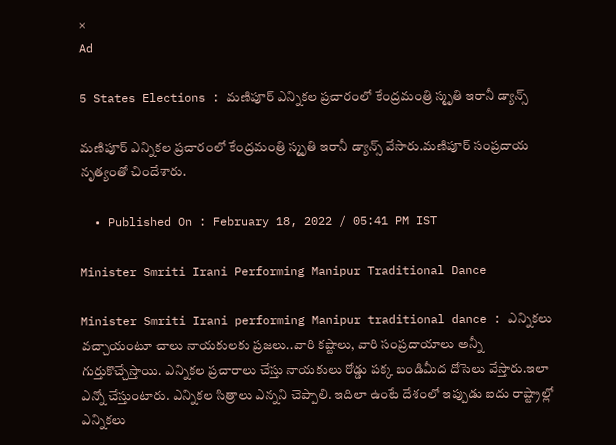×
Ad

5 States Elections : మణిపూర్ ఎన్నికల ప్రచారంలో కేంద్రమంత్రి స్మృతి ఇరానీ డ్యాన్స్

మణిపూర్ ఎన్నికల ప్రచారంలో కేంద్రమంత్రి స్మృతి ఇరానీ డ్యాన్స్ వేసారు.మణిపూర్ సంప్రదాయ నృత్యంతో చిందేశారు.

  • Published On : February 18, 2022 / 05:41 PM IST

Minister Smriti Irani Performing Manipur Traditional Dance

Minister Smriti Irani performing Manipur traditional dance : ఎన్నికలు వచ్చాయంటూ చాలు నాయకులకు ప్రజలు..వారి కష్టాలు, వారి సంప్రదాయాలు అన్నీ గుర్తుకొచ్చేస్తాయి. ఎన్నికల ప్రచారాలు చేస్తు నాయకులు రోడ్డు పక్క బండిమీద దోసెలు వేస్తారు.ఇలా ఎన్నో చేస్తుంటారు. ఎన్నికల సిత్రాలు ఎన్నని చెప్పాలి. ఇదిలా ఉంటే దేశంలో ఇప్పుడు ఐదు రాష్ట్రాల్లో ఎన్నికలు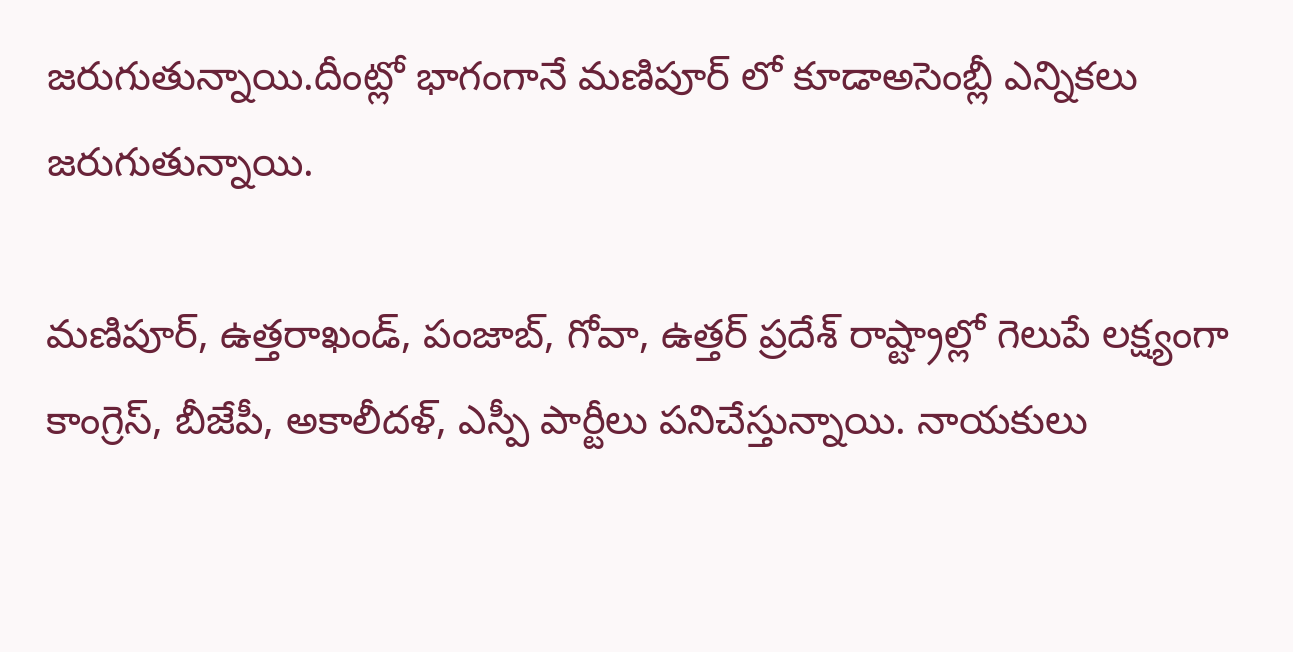జరుగుతున్నాయి.దీంట్లో భాగంగానే మణిపూర్ లో కూడాఅసెంబ్లీ ఎన్నికలు జరుగుతున్నాయి.

మణిపూర్, ఉత్తరాఖండ్, పంజాబ్, గోవా, ఉత్తర్ ప్రదేశ్ రాష్ట్రాల్లో గెలుపే లక్ష్యంగా కాంగ్రెస్, బీజేపీ, అకాలీదళ్, ఎస్పీ పార్టీలు పనిచేస్తున్నాయి. నాయకులు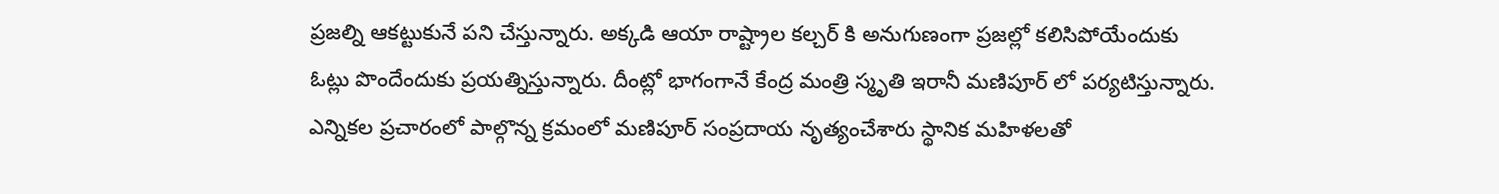ప్రజల్ని ఆకట్టుకునే పని చేస్తున్నారు. అక్కడి ఆయా రాష్ట్రాల కల్చర్ కి అనుగుణంగా ప్రజల్లో కలిసిపోయేందుకు ఓట్లు పొందేందుకు ప్రయత్నిస్తున్నారు. దీంట్లో భాగంగానే కేంద్ర మంత్రి స్మృతి ఇరానీ మణిపూర్ లో పర్యటిస్తున్నారు. ఎన్నికల ప్రచారంలో పాల్గొన్న క్రమంలో మణిపూర్ సంప్రదాయ నృత్యంచేశారు స్థానిక మహిళలతో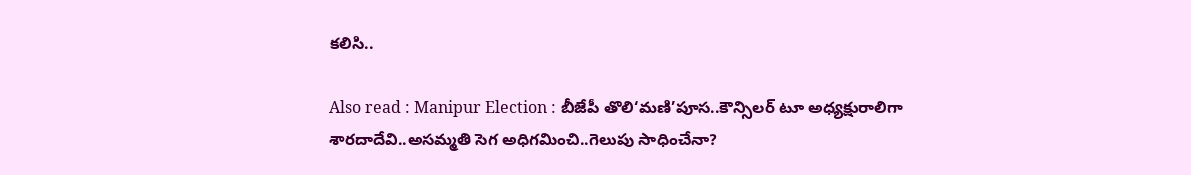కలిసి..

Also read : Manipur Election : బీజేపీ తొలి‘మణి’పూస..కౌన్సిలర్‌ టూ అధ్యక్షురాలిగా శారదాదేవి..అసమ్మతి సెగ అధిగమించి..గెలుపు సాధించేనా?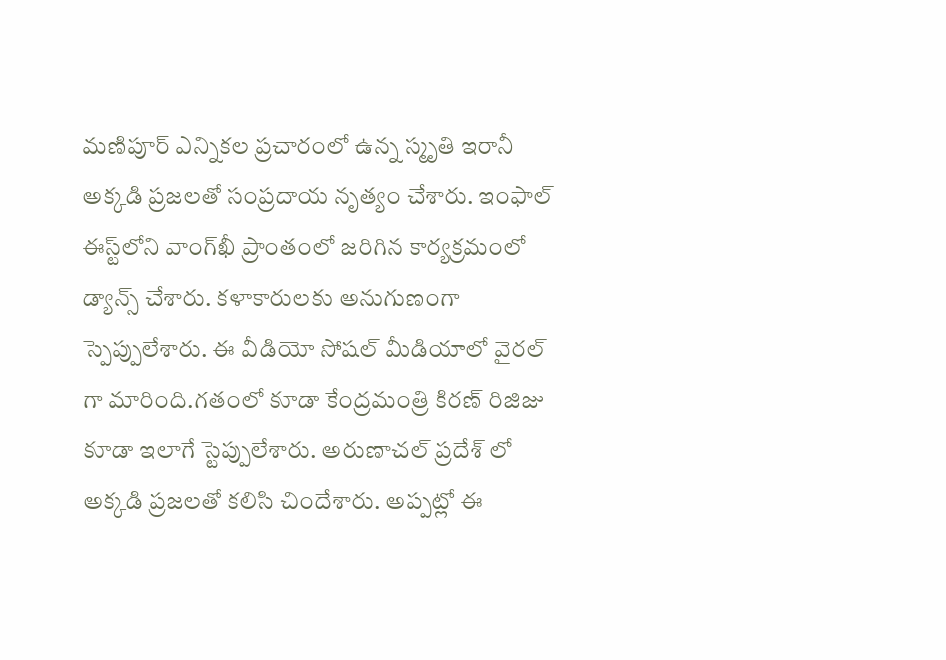మణిపూర్ ఎన్నికల ప్రచారంలో ఉన్న స్మృతి ఇరానీ అక్కడి ప్రజలతో సంప్రదాయ నృత్యం చేశారు. ఇంఫాల్ ఈస్ట్‌లోని వాంగ్‌ఖీ ప్రాంతంలో జరిగిన కార్యక్రమంలో డ్యాన్స్ చేశారు. కళాకారులకు అనుగుణంగా స్పెప్పులేశారు. ఈ వీడియో సోషల్ మీడియాలో వైరల్ గా మారింది.గతంలో కూడా కేంద్రమంత్రి కిరణ్ రిజిజు కూడా ఇలాగే స్టెప్పులేశారు. అరుణాచల్ ప్రదేశ్ లో అక్కడి ప్రజలతో కలిసి చిందేశారు. అప్పట్లో ఈ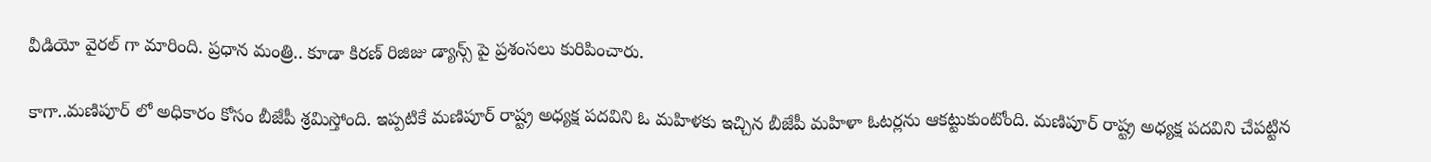వీడియో వైరల్ గా మారింది. ప్రధాన మంత్రి.. కూడా కిరణ్ రిజిజు డ్యాన్స్ పై ప్రశంసలు కురిపించారు.

కాగా..మణిపూర్ లో అధికారం కోసం బీజేపీ శ్రమిస్తోంది. ఇప్పటికే మణిపూర్ రాష్ట్ర అధ్యక్ష పదవిని ఓ మహిళకు ఇచ్చిన బీజేపీ మహిళా ఓటర్లను ఆకట్టుకుంటోంది. మణిపూర్ రాష్ట్ర అధ్యక్ష పదవిని చేపట్టిన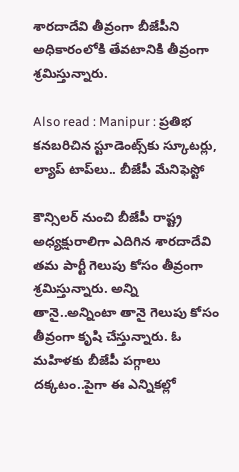శారదాదేవి తీవ్రంగా బీజేపీని అధికారంలోకి తేవటానికి తీవ్రంగా శ్రమిస్తున్నారు.

Also read : Manipur : ప్రతిభ కనబరిచిన స్టూడెంట్స్‌‌కు స్కూటర్లు, ల్యాప్ టాప్‌‌లు.. బీజేపీ మేనిఫెస్టో

కౌన్సిలర్ నుంచి బీజేపీ రాష్ట్ర అధ్యక్షురాలిగా ఎదిగిన శారదాదేవి తమ పార్టీ గెలుపు కోసం తీవ్రంగా శ్రమిస్తున్నారు. అన్ని తానై..అన్నింటా తానై గెలుపు కోసం తీవ్రంగా కృషి చేస్తున్నారు. ఓ మహిళకు బీజేపీ పగ్గాలు దక్కటం..పైగా ఈ ఎన్నికల్లో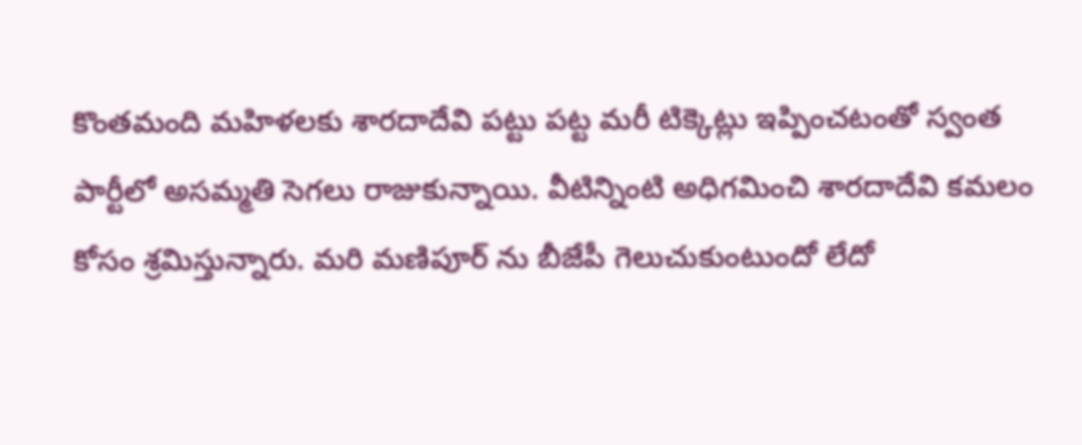కొంతమంది మహిళలకు శారదాదేవి పట్టు పట్ట మరీ టిక్కెట్లు ఇప్పించటంతో స్వంత పార్టీలో అసమ్మతి సెగలు రాజుకున్నాయి. వీటిన్నింటి అధిగమించి శారదాదేవి కమలం కోసం శ్రమిస్తున్నారు. మరి మణిపూర్ ను బీజేపీ గెలుచుకుంటుందో లేదో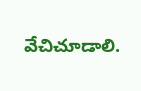వేచిచూడాలి.